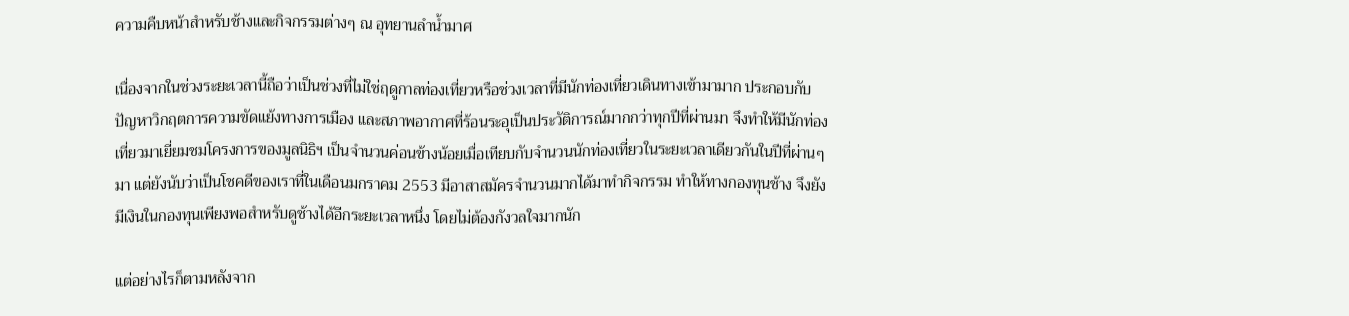ความคืบหน้าสำหรับช้างและกิจกรรมต่างๆ ณ อุทยานลำน้ำมาศ

เนื่องจากในช่วงระยะเวลานี้ถือว่าเป็นช่วงที่ไม่ใช่ฤดูกาลท่องเที่ยวหรือช่วงเวลาที่มีนักท่องเที่ยวเดินทางเข้ามามาก ประกอบกับปัญหาวิกฤตการความขัดแย้งทางการเมือง และสภาพอากาศที่ร้อนระอุเป็นประวัติการณ์มากกว่าทุกปีที่ผ่านมา จึงทำให้มีนักท่องเที่ยวมาเยี่ยมชมโครงการของมูลนิธิฯ เป็นจำนวนค่อนข้างน้อยเมื่อเทียบกับจำนวนนักท่องเที่ยวในระยะเวลาเดียวกันในปีที่ผ่านๆมา แต่ยังนับว่าเป็นโชคดีของเราที่ในเดือนมกราคม 2553 มีอาสาสมัครจำนวนมากได้มาทำกิจกรรม ทำให้ทางกองทุนช้าง จึงยังมีเงินในกองทุนเพียงพอสำหรับดูช้างได้อีกระยะเวลาหนึ่ง โดยไม่ต้องกังวลใจมากนัก

แต่อย่างไรก็ตามหลังจาก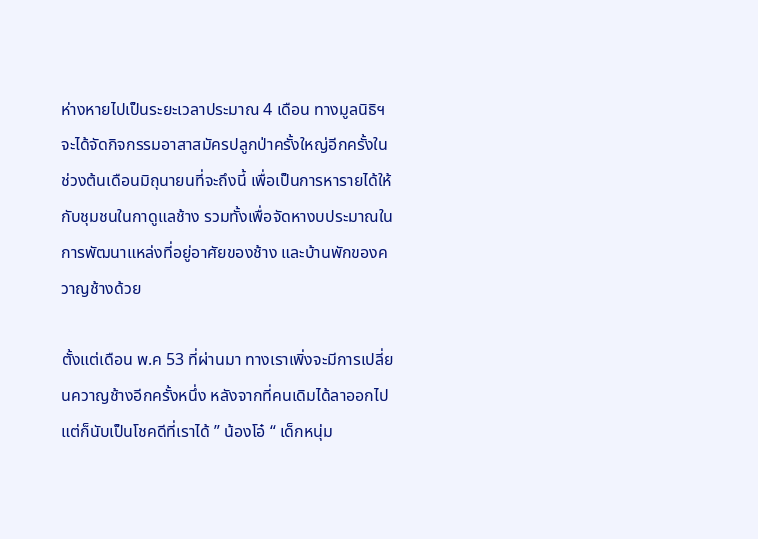ห่างหายไปเป็นระยะเวลาประมาณ 4 เดือน ทางมูลนิธิฯ จะได้จัดกิจกรรมอาสาสมัครปลูกป่าครั้งใหญ่อีกครั้งในช่วงต้นเดือนมิถุนายนที่จะถึงนี้ เพื่อเป็นการหารายได้ให้กับชุมชนในกาดูแลช้าง รวมทั้งเพื่อจัดหางบประมาณในการพัฒนาแหล่งที่อยู่อาศัยของช้าง และบ้านพักของควาญช้างด้วย

ตั้งแต่เดือน พ.ค 53 ที่ผ่านมา ทางเราเพิ่งจะมีการเปลี่ยนควาญช้างอีกครั้งหนึ่ง หลังจากที่คนเดิมได้ลาออกไป แต่ก็นับเป็นโชคดีที่เราได้ ” น้องโอ๋ “ เด็กหนุ่ม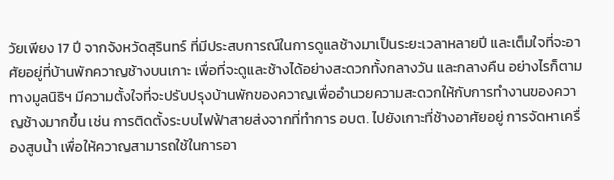วัยเพียง 17 ปี จากจังหวัดสุรินทร์ ที่มีประสบการณ์ในการดูแลช้างมาเป็นระยะเวลาหลายปี และเต็มใจที่จะอาศัยอยู่ที่บ้านพักควาญช้างบนเกาะ เพื่อที่จะดูและช้างได้อย่างสะดวกทั้งกลางวัน และกลางคืน อย่างไรก็ตามทางมูลนิธิฯ มีความตั้งใจที่จะปรับปรุงบ้านพักของควาญเพื่ออำนวยความสะดวกให้กับการทำงานของควาญช้างมากขึ้น เช่น การติดตั้งระบบไฟฟ้าสายส่งจากที่ทำการ อบต. ไปยังเกาะที่ช้างอาศัยอยู่ การจัดหาเครื่องสูบน้ำ เพื่อให้ควาญสามารถใช้ในการอา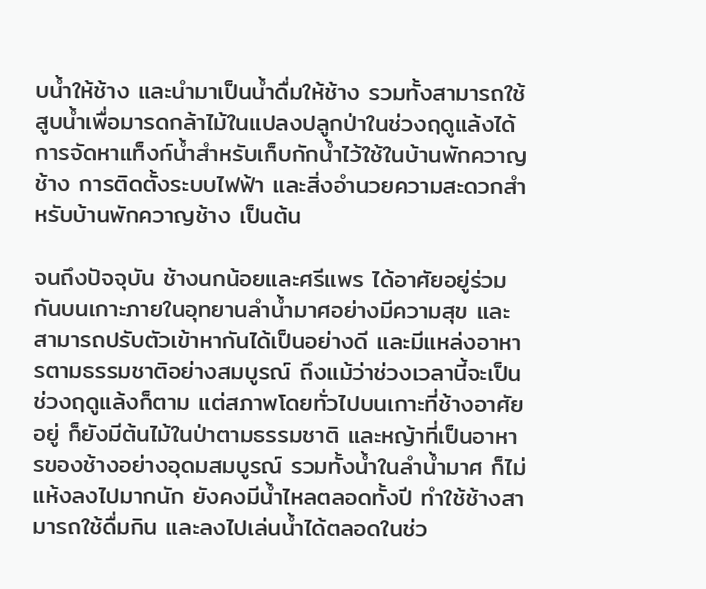บน้ำให้ช้าง และนำมาเป็นน้ำดื่มให้ช้าง รวมทั้งสามารถใช้สูบน้ำเพื่อมารดกล้าไม้ในแปลงปลูกป่าในช่วงฤดูแล้งได้ การจัดหาแท็งก์น้ำสำหรับเก็บกักน้ำไว้ใช้ในบ้านพักควาญช้าง การติดตั้งระบบไฟฟ้า และสิ่งอำนวยความสะดวกสำหรับบ้านพักควาญช้าง เป็นต้น

จนถึงปัจจุบัน ช้างนกน้อยและศรีแพร ได้อาศัยอยู่ร่วมกันบนเกาะภายในอุทยานลำน้ำมาศอย่างมีความสุข และสามารถปรับตัวเข้าหากันได้เป็นอย่างดี และมีแหล่งอาหารตามธรรมชาติอย่างสมบูรณ์ ถึงแม้ว่าช่วงเวลานี้จะเป็นช่วงฤดูแล้งก็ตาม แต่สภาพโดยทั่วไปบนเกาะที่ช้างอาศัยอยู่ ก็ยังมีต้นไม้ในป่าตามธรรมชาติ และหญ้าที่เป็นอาหารของช้างอย่างอุดมสมบูรณ์ รวมทั้งน้ำในลำน้ำมาศ ก็ไม่แห้งลงไปมากนัก ยังคงมีน้ำไหลตลอดทั้งปี ทำใช้ช้างสามารถใช้ดื่มกิน และลงไปเล่นน้ำได้ตลอดในช่ว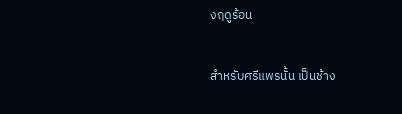งฤดูร้อน

สำหรับศรีแพรนั้น เป็นช้าง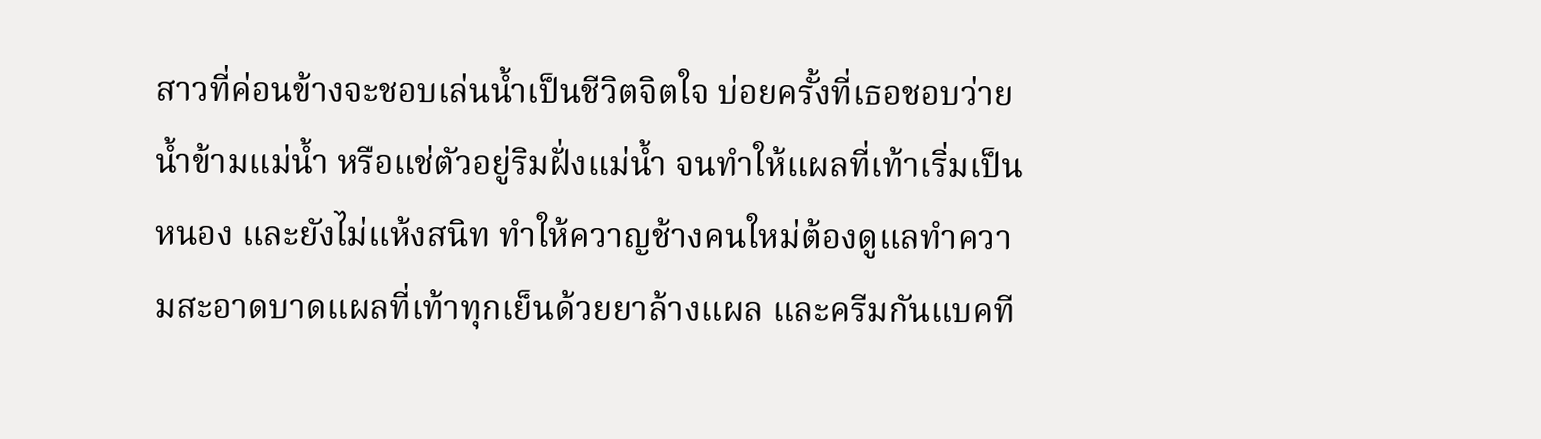สาวที่ค่อนข้างจะชอบเล่นน้ำเป็นชีวิตจิตใจ บ่อยครั้งที่เธอชอบว่ายน้ำข้ามแม่น้ำ หรือแช่ตัวอยู่ริมฝั่งแม่น้ำ จนทำให้แผลที่เท้าเริ่มเป็นหนอง และยังไม่แห้งสนิท ทำให้ควาญช้างคนใหม่ต้องดูแลทำความสะอาดบาดแผลที่เท้าทุกเย็นด้วยยาล้างแผล และครีมกันแบคที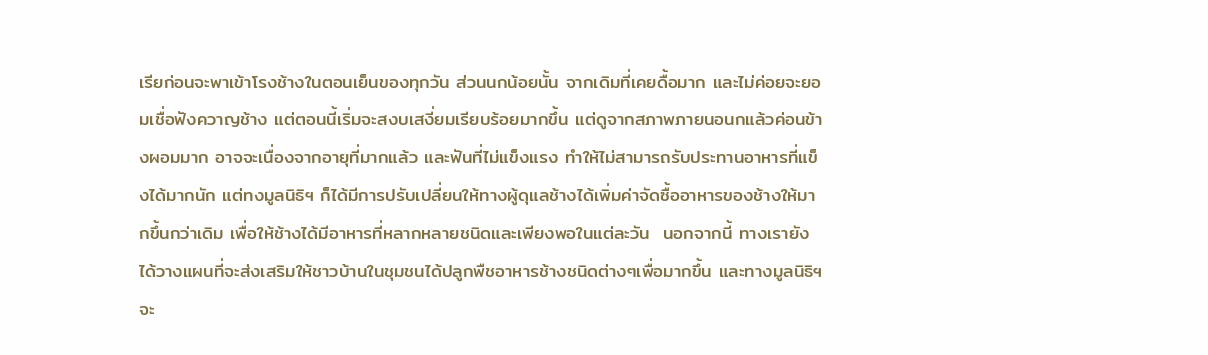เรียก่อนจะพาเข้าโรงช้างในตอนเย็นของทุกวัน ส่วนนกน้อยนั้น จากเดิมที่เคยดื้อมาก และไม่ค่อยจะยอมเชื่อฟังควาญช้าง แต่ตอนนี้เริ่มจะสงบเสงี่ยมเรียบร้อยมากขึ้น แต่ดูจากสภาพภายนอนกแล้วค่อนข้างผอมมาก อาจจะเนื่องจากอายุที่มากแล้ว และฟันที่ไม่แข็งแรง ทำให้ไม่สามารถรับประทานอาหารที่แข็งได้มากนัก แต่ทงมูลนิธิฯ ก็ได้มีการปรับเปลี่ยนให้ทางผู้ดุแลช้างได้เพิ่มค่าจัดซื้ออาหารของช้างให้มากขึ้นกว่าเดิม เพื่อให้ช้างได้มีอาหารที่หลากหลายชนิดและเพียงพอในแต่ละวัน  นอกจากนี้ ทางเรายังได้วางแผนที่จะส่งเสริมให้ชาวบ้านในชุมชนได้ปลูกพืชอาหารช้างชนิดต่างๆเพื่อมากขึ้น และทางมูลนิธิฯ จะ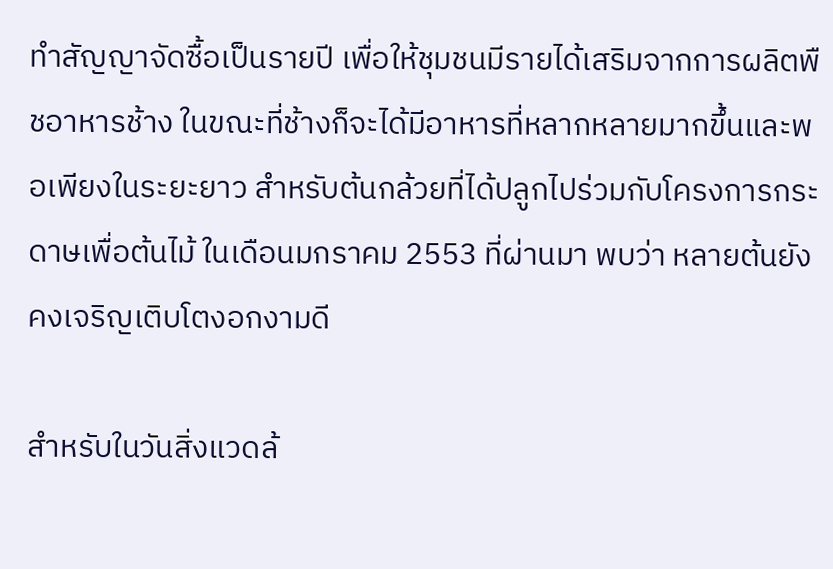ทำสัญญาจัดซื้อเป็นรายปี เพื่อให้ชุมชนมีรายได้เสริมจากการผลิตพืชอาหารช้าง ในขณะที่ช้างก็จะได้มีอาหารที่หลากหลายมากขึ้นและพอเพียงในระยะยาว สำหรับต้นกล้วยที่ได้ปลูกไปร่วมกับโครงการกระดาษเพื่อต้นไม้ ในเดือนมกราคม 2553 ที่ผ่านมา พบว่า หลายต้นยังคงเจริญเติบโตงอกงามดี

สำหรับในวันสิ่งแวดล้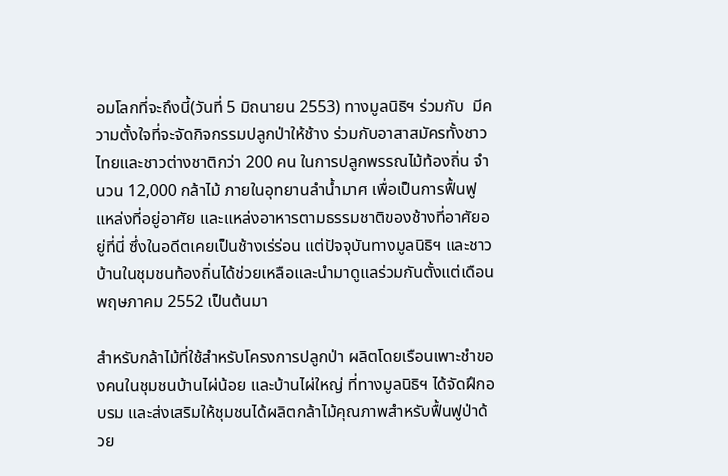อมโลกที่จะถึงนี้(วันที่ 5 มิถนายน 2553) ทางมูลนิธิฯ ร่วมกับ  มีความตั้งใจที่จะจัดกิจกรรมปลูกป่าให้ช้าง ร่วมกับอาสาสมัครทั้งชาวไทยและชาวต่างชาติกว่า 200 คน ในการปลูกพรรณไม้ท้องถิ่น จำนวน 12,000 กล้าไม้ ภายในอุทยานลำน้ำมาศ เพื่อเป็นการฟื้นฟูแหล่งที่อยู่อาศัย และแหล่งอาหารตามธรรมชาติของช้างที่อาศัยอยู่ที่นี่ ซึ่งในอดีตเคยเป็นช้างเร่ร่อน แต่ปัจจุบันทางมูลนิธิฯ และชาวบ้านในชุมชนท้องถิ่นได้ช่วยเหลือและนำมาดูแลร่วมกันตั้งแต่เดือนพฤษภาคม 2552 เป็นต้นมา

สำหรับกล้าไม้ที่ใช้สำหรับโครงการปลูกป่า ผลิตโดยเรือนเพาะชำของคนในชุมชนบ้านไผ่น้อย และบ้านไผ่ใหญ่ ที่ทางมูลนิธิฯ ได้จัดฝึกอบรม และส่งเสริมให้ชุมชนได้ผลิตกล้าไม้คุณภาพสำหรับฟื้นฟูป่าด้วย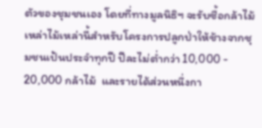ตัวของชุมชนเอง โดยที่ทางมูลนิธิฯ จะรับซื้อกล้าไม้เหล่าไม้เหล่านี้สำหรับโครงการปลูกป่าให้ช้างจากชุมชนเป้นประจำทุกปี ปีละไม่ต่ำกว่า 10,000 - 20,000 กล้าไม้  และรายได้ส่วนหนึ่งกา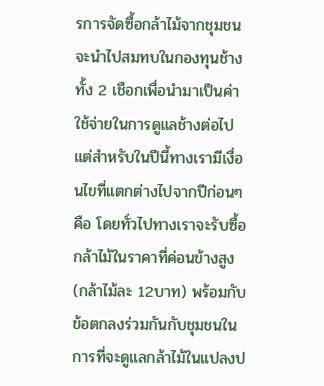รการจัดซื้อกล้าไม้จากชุมชน จะนำไปสมทบในกองทุนช้างทั้ง 2 เชือกเพื่อนำมาเป็นค่าใช้จ่ายในการดูแลช้างต่อไป แต่สำหรับในปีนี้ทางเรามีเงื่อนไขที่แตกต่างไปจากปีก่อนๆ คือ โดยทั่วไปทางเราจะรับซื้อกล้าไม้ในราคาที่ค่อนข้างสูง(กล้าไม้ละ 12บาท) พร้อมกับข้อตกลงร่วมกันกับชุมชนในการที่จะดูแลกล้าไม้ในแปลงป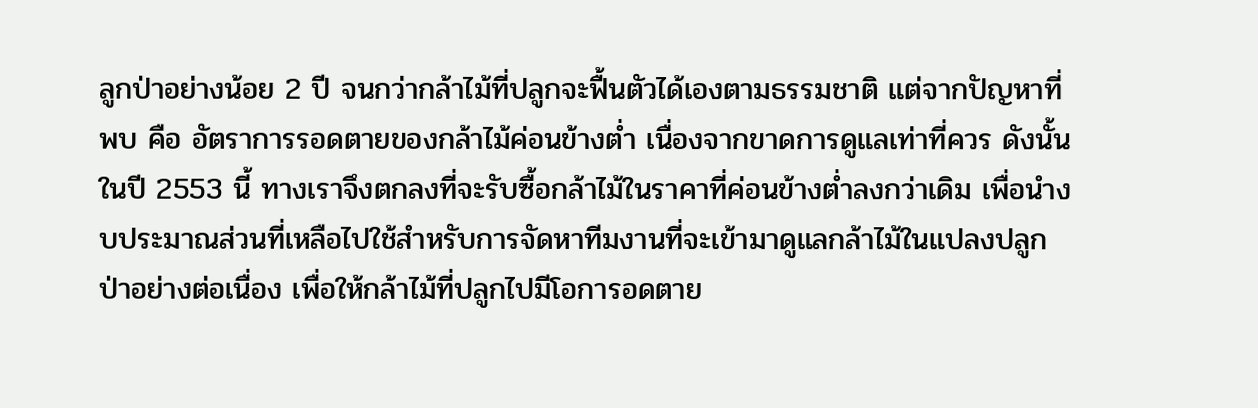ลูกป่าอย่างน้อย 2 ปี จนกว่ากล้าไม้ที่ปลูกจะฟื้นตัวได้เองตามธรรมชาติ แต่จากปัญหาที่พบ คือ อัตราการรอดตายของกล้าไม้ค่อนข้างต่ำ เนื่องจากขาดการดูแลเท่าที่ควร ดังนั้นในปี 2553 นี้ ทางเราจึงตกลงที่จะรับซื้อกล้าไม้ในราคาที่ค่อนข้างต่ำลงกว่าเดิม เพื่อนำงบประมาณส่วนที่เหลือไปใช้สำหรับการจัดหาทีมงานที่จะเข้ามาดูแลกล้าไม้ในแปลงปลูกป่าอย่างต่อเนื่อง เพื่อให้กล้าไม้ที่ปลูกไปมีโอการอดตาย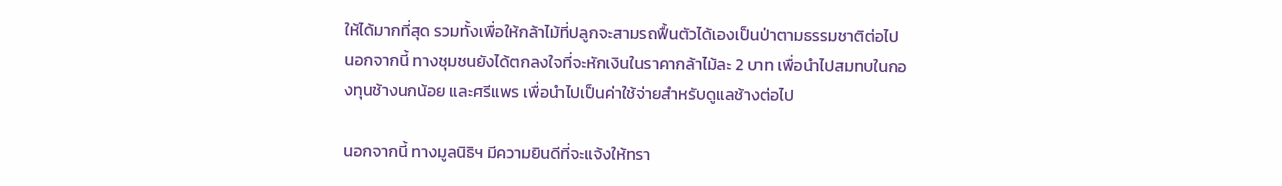ให้ได้มากที่สุด รวมทั้งเพื่อให้กล้าไม้ที่ปลูกจะสามรถฟื้นตัวได้เองเป็นป่าตามธรรมชาติต่อไป นอกจากนี้ ทางชุมชนยังได้ตกลงใจที่จะหักเงินในราคากล้าไม้ละ 2 บาท เพื่อนำไปสมทบในกองทุนช้างนกน้อย และศรีแพร เพื่อนำไปเป็นค่าใช้จ่ายสำหรับดูแลช้างต่อไป

นอกจากนี้ ทางมูลนิธิฯ มีความยินดีที่จะแจ้งให้ทรา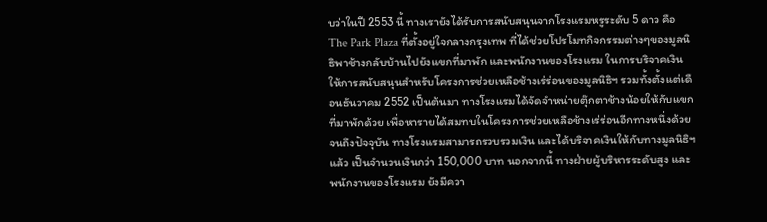บว่าในปี 2553 นี้ ทางเรายังได้รับการสนับสนุนจากโรงแรมหรูระดับ 5 ดาว คือ The Park Plaza ที่ตั้งอยู่ใจกลางกรุงเทพ ที่ได้ช่วยโปรโมทกิจกรรมต่างๆของมูลนิธิพาช้างกลับบ้านไปยังแขกที่มาพัก และพนักงานของโรงแรม ในการบริจาคเงินให้การสนับสนุนสำหรับโครงการช่วยเหลือช้างเร่ร่อนของมูลนิธิฯ รวมทั้งตั้งแต่เดือนธันวาคม 2552 เป็นต้นมา ทางโรงแรมได้จัดจำหน่ายตุ๊กตาช้างน้อยให้กับแขกที่มาพักด้วย เพื่อหารายได้สมทบในโครงการช่วยเหลือช้างเร่ร่อนอีกทางหนึ่งด้วย จนถึงปัจจุบัน ทางโรงแรมสามารถรวบรวมเงิน และได้บริจาคเงินให้กับทางมูลนิธิฯ แล้ว เป็นจำนวนเงินกว่า 150,000 บาท นอกจากนี้ ทางฝ่ายผู้บริหารระดับสูง และพนักงานของโรงแรม ยังมีควา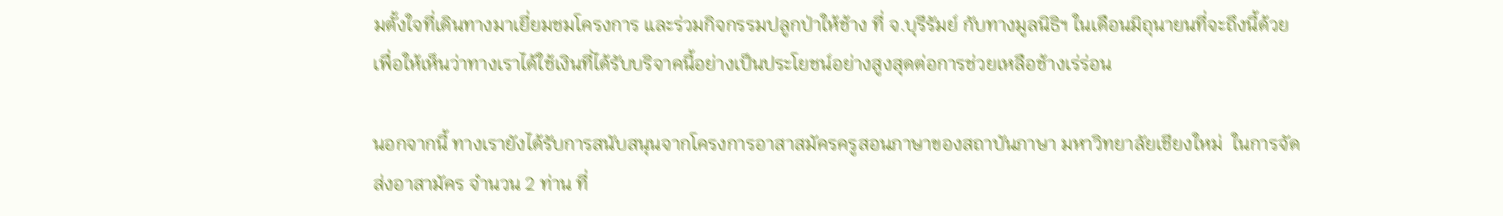มตั้งใจที่เดินทางมาเยี่ยมชมโครงการ และร่วมกิจกรรมปลูกป่าให้ช้าง ที่ จ.บุรีรัมย์ กับทางมูลนิธิฯ ในเดือนมิถุนายนที่จะถึงนี้ด้วย เพื่อให้เห็นว่าทางเราได้ใช้เงินที่ได้รับบริจาคนี้อย่างเป็นประโยชน์อย่างสูงสุดต่อการช่วยเหลือช้างเร่ร่อน

นอกจากนี้ ทางเรายังได้รับการสนับสนุนจากโครงการอาสาสมัครครูสอนภาษาของสถาบันภาษา มหาวิทยาลัยเชียงใหม่  ในการจัดส่งอาสามัคร จำนวน 2 ท่าน ที่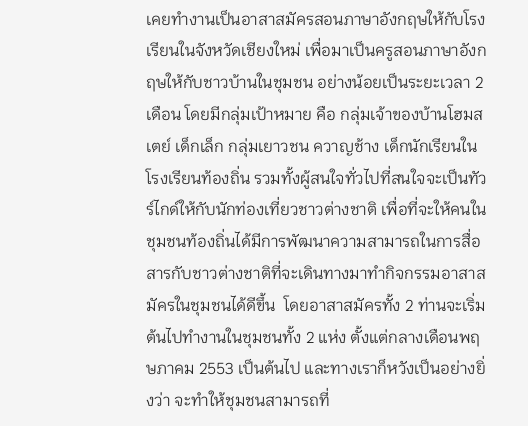เคยทำงานเป็นอาสาสมัครสอนภาษาอังกฤษให้กับโรงเรียนในจังหวัดเชียงใหม่ เพื่อมาเป็นครูสอนภาษาอังกฤษให้กับชาวบ้านในชุมชน อย่างน้อยเป็นระยะเวลา 2 เดือน โดยมีกลุ่มเป้าหมาย คือ กลุ่มเจ้าของบ้านโฮมสเตย์ เด็กเล็ก กลุ่มเยาวชน ควาญช้าง เด็กนักเรียนในโรงเรียนท้องถิ่น รวมทั้งผู้สนใจทั่วไปที่สนใจจะเป็นทัวร์ไกด์ให้กับนักท่องเที่ยวชาวต่างชาติ เพื่อที่จะให้คนในชุมชนท้องถิ่นได้มีการพัฒนาความสามารถในการสื่อสารกับชาวต่างชาติที่จะเดินทางมาทำกิจกรรมอาสาสมัครในชุมชนได้ดีขึ้น  โดยอาสาสมัครทั้ง 2 ท่านจะเริ่มต้นไปทำงานในชุมชนทั้ง 2 แห่ง ตั้งแต่กลางเดือนพฤษภาคม 2553 เป็นต้นไป และทางเราก็หวังเป็นอย่างยิ่งว่า จะทำให้ชุมชนสามารถที่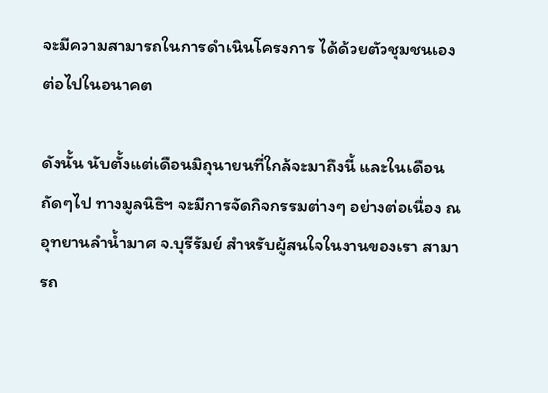จะมีความสามารถในการดำเนินโครงการ ได้ด้วยตัวชุมชนเองต่อไปในอนาคต

ดังนั้น นับตั้งแต่เดือนมิถุนายนที่ใกล้จะมาถึงนี้ และในเดือนถัดๆไป ทางมูลนิธิฯ จะมีการจัดกิจกรรมต่างๆ อย่างต่อเนื่อง ณ อุทยานลำน้ำมาศ จ.บุรีรัมย์ สำหรับผู้สนใจในงานของเรา สามารถ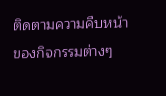ติดตามความคืบหน้าของกิจกรรมต่างๆ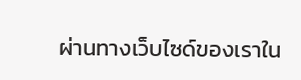ผ่านทางเว็บไซด์ของเราใน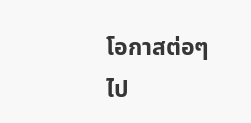โอกาสต่อๆไป